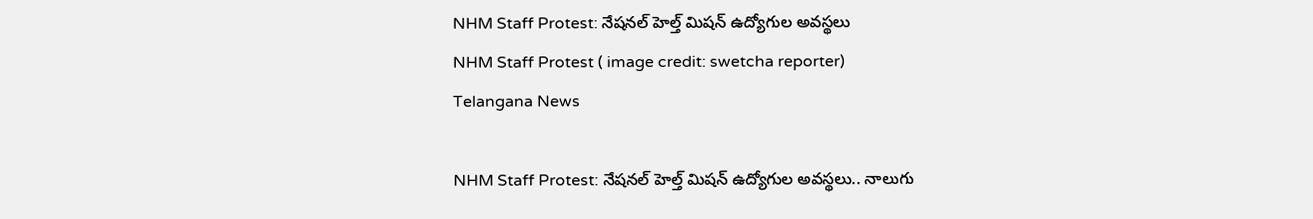NHM Staff Protest: నేషనల్ హెల్త్ మిషన్ ఉద్యోగుల అవస్థలు
NHM Staff Protest ( image credit: swetcha reporter)
Telangana News

NHM Staff Protest: నేషనల్ హెల్త్ మిషన్ ఉద్యోగుల అవస్థలు.. నాలుగు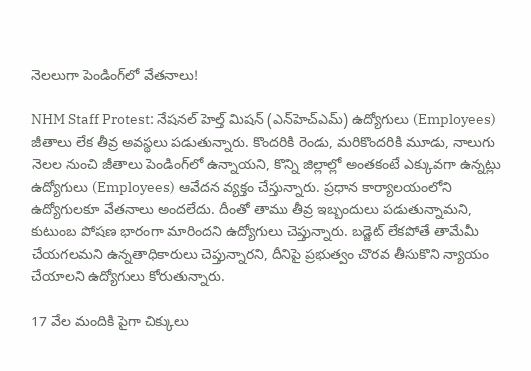నెలలుగా పెండింగ్‌‌లో వేతనాలు!

NHM Staff Protest: నేషనల్ హెల్త్ మిషన్ (ఎన్‌హెచ్ఎమ్) ఉద్యోగులు (Employees) జీతాలు లేక తీవ్ర అవస్థలు పడుతున్నారు. కొందరికి రెండు, మరికొందరికి మూడు, నాలుగు నెలల నుంచి జీతాలు పెండింగ్‌లో ఉన్నాయని, కొన్ని జిల్లాల్లో అంతకంటే ఎక్కువగా ఉన్నట్లు ఉద్యోగులు (Employees) ఆవేదన వ్యక్తం చేస్తున్నారు. ప్రధాన కార్యాలయంలోని ఉద్యోగులకూ వేతనాలు అందలేదు. దీంతో తాము తీవ్ర ఇబ్బందులు పడుతున్నామని, కుటుంబ పోషణ భారంగా మారిందని ఉద్యోగులు చెప్తున్నారు. బడ్జెట్ లేకపోతే తామేమీ చేయగలమని ఉన్నతాధికారులు చెప్తున్నారని, దీనిపై ప్రభుత్వం చొరవ తీసుకొని న్యాయం చేయాలని ఉద్యోగులు కోరుతున్నారు.

17 వేల మందికి పైగా చిక్కులు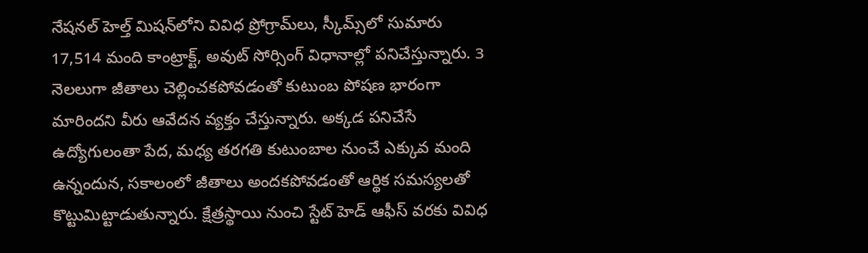నేషనల్ హెల్త్ మిషన్‌లోని వివిధ ప్రోగ్రామ్‌లు, స్కీమ్స్‌లో సుమారు 17,514 మంది కాంట్రాక్ట్, అవుట్ సోర్సింగ్ విధానాల్లో పనిచేస్తున్నారు. 3 నెలలుగా జీతాలు చెల్లించకపోవడంతో కుటుంబ పోషణ భారంగా మారిందని వీరు ఆవేదన వ్యక్తం చేస్తున్నారు. అక్కడ పనిచేసే ఉద్యోగులంతా పేద, మధ్య తరగతి కుటుంబాల నుంచే ఎక్కువ మంది ఉన్నందున, సకాలంలో జీతాలు అందకపోవడంతో ఆర్థిక సమస్యలతో కొట్టుమిట్టాడుతున్నారు. క్షేత్రస్థాయి నుంచి స్టేట్ హెడ్ ఆఫీస్ వరకు వివిధ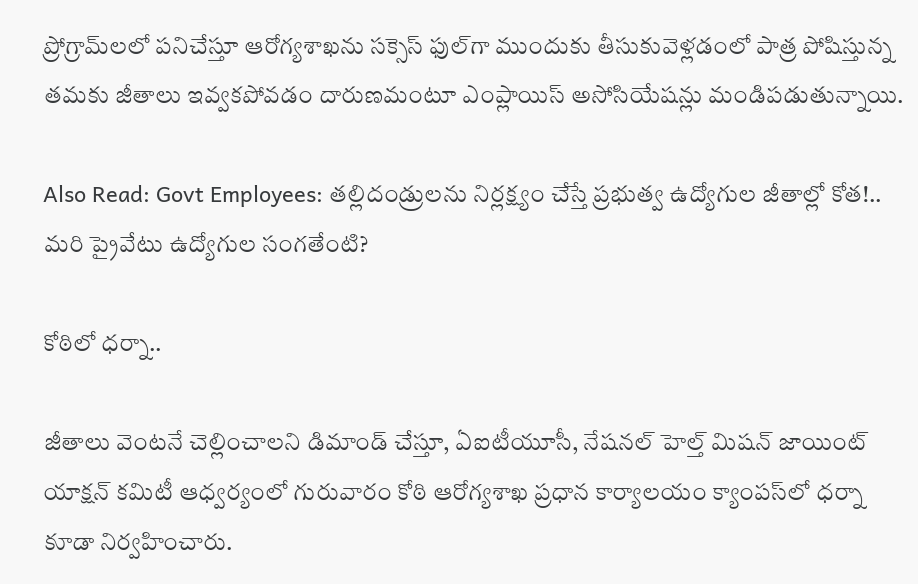ప్రోగ్రామ్‌లలో పనిచేస్తూ ఆరోగ్యశాఖను సక్సెస్ ఫుల్‌గా ముందుకు తీసుకువెళ్లడంలో పాత్ర పోషిస్తున్న తమకు జీతాలు ఇవ్వకపోవడం దారుణమంటూ ఎంప్లాయిస్ అసోసియేషన్లు మండిపడుతున్నాయి.

Also Read: Govt Employees: తల్లిదండ్రులను నిర్లక్ష్యం చేస్తే ప్రభుత్వ ఉద్యోగుల జీతాల్లో కోత!.. మరి ప్రైవేటు ఉద్యోగుల సంగతేంటి?

కోఠిలో ధర్నా..

జీతాలు వెంటనే చెల్లించాలని డిమాండ్ చేస్తూ, ఏఐటీయూసీ, నేషనల్ హెల్త్ మిషన్ జాయింట్ యాక్షన్ కమిటీ ఆధ్వర్యంలో గురువారం కోఠి ఆరోగ్యశాఖ ప్రధాన కార్యాలయం క్యాంపస్‌లో ధర్నా కూడా నిర్వహించారు.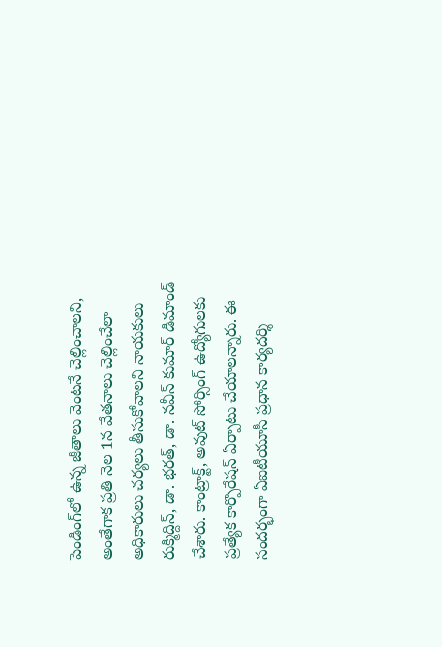పెండింగ్‌లో ఉన్న జీతాలు వెంటనే చెల్లించాలని, అంతేగాక ప్రతి నెల 1న వేతనాలు చెల్లించేలా అధికారులు చర్యలు తీసుకోవాలని నాయకులు రుక్మిద్దిన్, డా. భరత్, డా. నవీన్ కుమార్ డిమాండ్ చేశారు. కాంట్రాక్ట్, అవుట్ సోర్సింగ్ ఉద్యోగులకు ప్రత్యేక కార్పొరేషన్ ఏర్పాటు చేయాలన్నారు. ఈ సందర్భంగా ఏఐటీయూసీ ప్రధాన కార్యదర్శి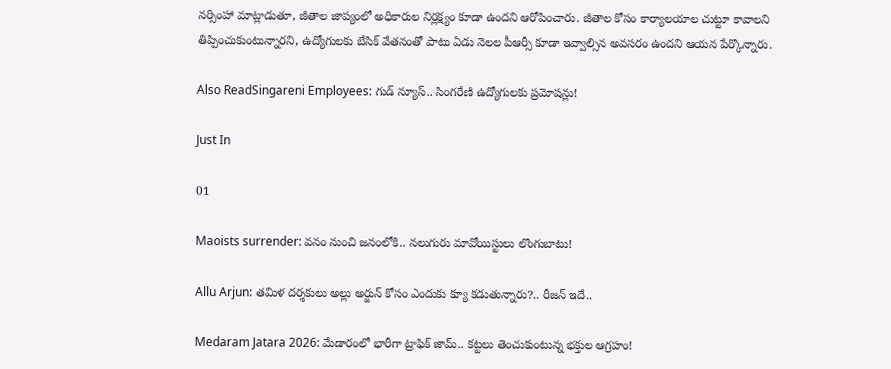నర్సింహా మాట్లాడుతూ, జీతాల జాప్యంలో అధికారుల నిర్లక్ష్యం కూడా ఉందని ఆరోపించారు. జీతాల కోసం కార్యాలయాల చుట్టూ కావాలని తిప్పించుకుంటున్నారని, ఉద్యోగులకు బేసిక్ వేతనంతో పాటు ఏడు నెలల పీఆర్సీ కూడా ఇవ్వాల్సిన అవసరం ఉందని ఆయన పేర్కొన్నారు.

Also ReadSingareni Employees: గుడ్ న్యూస్.. సింగరేణి ఉద్యోగులకు ప్రమోషన్లు!

Just In

01

Maoists surrender: వనం నుంచి జనంలోకి.. నలుగురు మావోయిస్టులు లొంగుబాటు!

Allu Arjun: తమిళ దర్శకులు అల్లు అర్జున్ కోసం ఎందుకు క్యూ కడుతున్నారు?.. రీజన్ ఇదే..

Medaram Jatara 2026: మేడారంలో భారీగా ట్రాఫిక్ జామ్.. కట్టలు తెంచుకుంటున్న భక్తుల ఆగ్రహం!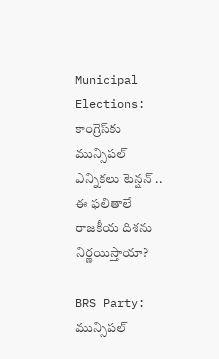Municipal Elections: కాంగ్రెస్‌కు మున్సిపల్ ఎన్నికలు టెన్షన్ .. ఈ ఫలితాలే రాజకీయ దిశను నిర్ణయిస్తాయా?

BRS Party: మున్సిపల్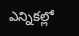ఎన్నికల్లో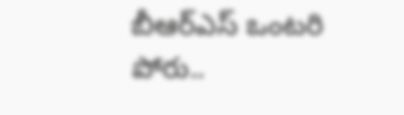బీఆర్ఎస్ ఒంటరి పోరు..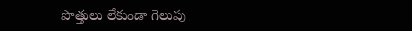పొత్తులు లేకుండా గెలుపు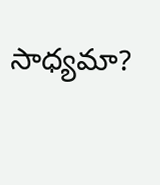సాధ్యమా?